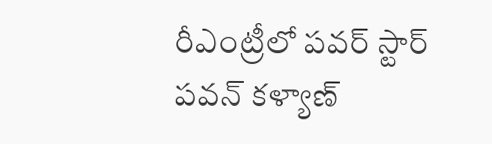రీఎంట్రీలో పవర్ స్టార్ పవన్ కళ్యాణ్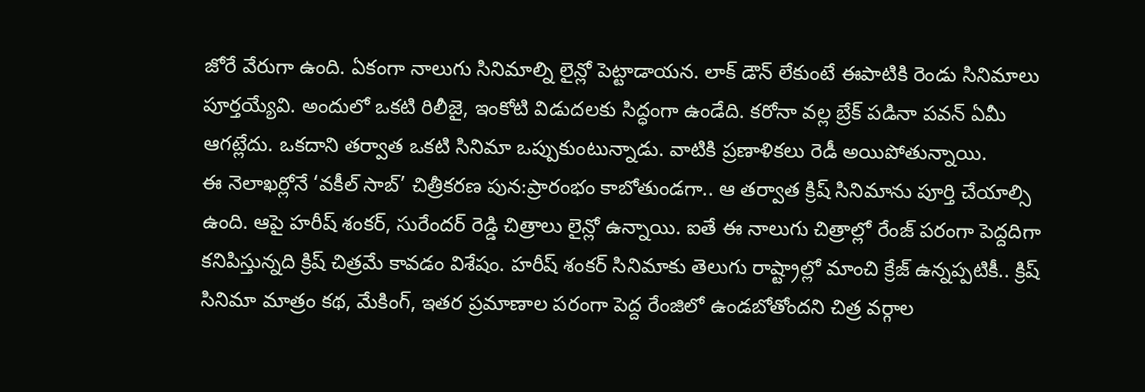జోరే వేరుగా ఉంది. ఏకంగా నాలుగు సినిమాల్ని లైన్లో పెట్టాడాయన. లాక్ డౌన్ లేకుంటే ఈపాటికి రెండు సినిమాలు పూర్తయ్యేవి. అందులో ఒకటి రిలీజై, ఇంకోటి విడుదలకు సిద్ధంగా ఉండేది. కరోనా వల్ల బ్రేక్ పడినా పవన్ ఏమీ ఆగట్లేదు. ఒకదాని తర్వాత ఒకటి సినిమా ఒప్పుకుంటున్నాడు. వాటికి ప్రణాళికలు రెడీ అయిపోతున్నాయి.
ఈ నెలాఖర్లోనే ‘వకీల్ సాబ్’ చిత్రీకరణ పున:ప్రారంభం కాబోతుండగా.. ఆ తర్వాత క్రిష్ సినిమాను పూర్తి చేయాల్సి ఉంది. ఆపై హరీష్ శంకర్, సురేందర్ రెడ్డి చిత్రాలు లైన్లో ఉన్నాయి. ఐతే ఈ నాలుగు చిత్రాల్లో రేంజ్ పరంగా పెద్దదిగా కనిపిస్తున్నది క్రిష్ చిత్రమే కావడం విశేషం. హరీష్ శంకర్ సినిమాకు తెలుగు రాష్ట్రాల్లో మాంచి క్రేజ్ ఉన్నప్పటికీ.. క్రిష్ సినిమా మాత్రం కథ, మేకింగ్, ఇతర ప్రమాణాల పరంగా పెద్ద రేంజిలో ఉండబోతోందని చిత్ర వర్గాల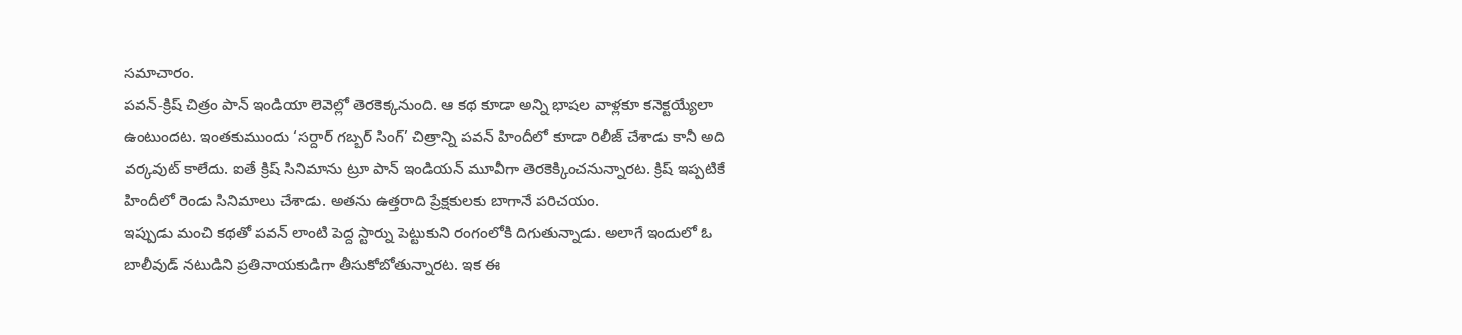సమాచారం.
పవన్-క్రిష్ చిత్రం పాన్ ఇండియా లెవెల్లో తెరకెక్కనుంది. ఆ కథ కూడా అన్ని భాషల వాళ్లకూ కనెక్టయ్యేలా ఉంటుందట. ఇంతకుముందు ‘సర్దార్ గబ్బర్ సింగ్’ చిత్రాన్ని పవన్ హిందీలో కూడా రిలీజ్ చేశాడు కానీ అది వర్కవుట్ కాలేదు. ఐతే క్రిష్ సినిమాను ట్రూ పాన్ ఇండియన్ మూవీగా తెరకెక్కించనున్నారట. క్రిష్ ఇప్పటికే హిందీలో రెండు సినిమాలు చేశాడు. అతను ఉత్తరాది ప్రేక్షకులకు బాగానే పరిచయం.
ఇప్పుడు మంచి కథతో పవన్ లాంటి పెద్ద స్టార్ను పెట్టుకుని రంగంలోకి దిగుతున్నాడు. అలాగే ఇందులో ఓ బాలీవుడ్ నటుడిని ప్రతినాయకుడిగా తీసుకోబోతున్నారట. ఇక ఈ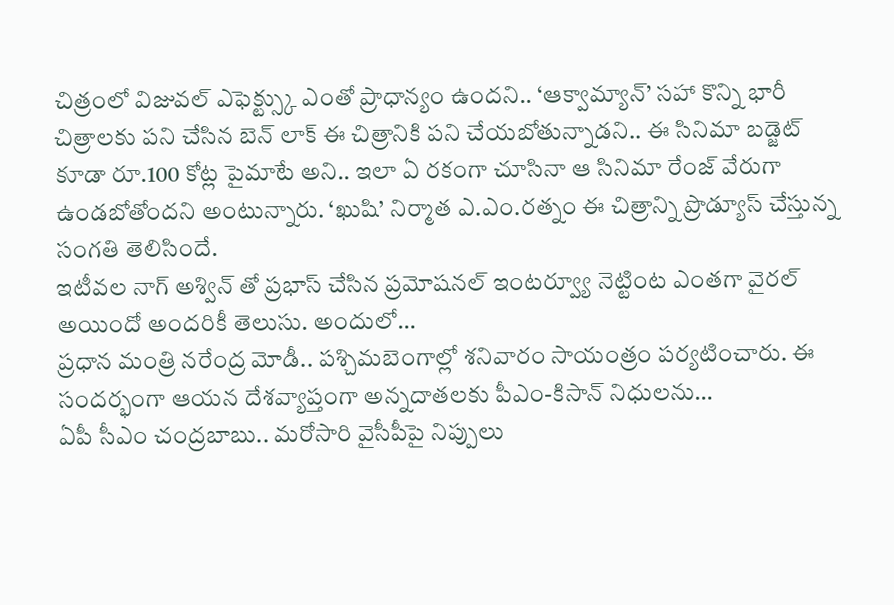చిత్రంలో విజువల్ ఎఫెక్ట్స్కు ఎంతో ప్రాధాన్యం ఉందని.. ‘ఆక్వామ్యాన్’ సహా కొన్ని భారీ చిత్రాలకు పని చేసిన బెన్ లాక్ ఈ చిత్రానికి పని చేయబోతున్నాడని.. ఈ సినిమా బడ్జెట్ కూడా రూ.100 కోట్ల పైమాటే అని.. ఇలా ఏ రకంగా చూసినా ఆ సినిమా రేంజ్ వేరుగా ఉండబోతోందని అంటున్నారు. ‘ఖుషి’ నిర్మాత ఎ.ఎం.రత్నం ఈ చిత్రాన్ని ప్రొడ్యూస్ చేస్తున్న సంగతి తెలిసిందే.
ఇటీవల నాగ్ అశ్విన్ తో ప్రభాస్ చేసిన ప్రమోషనల్ ఇంటర్వ్యూ నెట్టింట ఎంతగా వైరల్ అయిందో అందరికీ తెలుసు. అందులో…
ప్రధాన మంత్రి నరేంద్ర మోడీ.. పశ్చిమబెంగాల్లో శనివారం సాయంత్రం పర్యటించారు. ఈ సందర్భంగా ఆయన దేశవ్యాప్తంగా అన్నదాతలకు పీఎం-కిసాన్ నిధులను…
ఏపీ సీఎం చంద్రబాబు.. మరోసారి వైసీపీపై నిప్పులు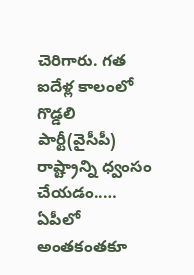చెరిగారు. గత ఐదేళ్ల కాలంలో గొడ్డలి పార్టీ(వైసీపీ) రాష్ట్రాన్ని ధ్వంసం చేయడం..…
ఏపీలో అంతకంతకూ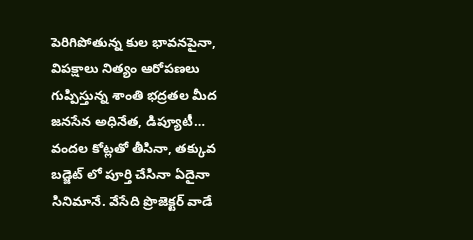పెరిగిపోతున్న కుల భావనపైనా, విపక్షాలు నిత్యం ఆరోపణలు గుప్పిస్తున్న శాంతి భద్రతల మీద జనసేన అధినేత, డిప్యూటీ…
వందల కోట్లతో తీసినా, తక్కువ బడ్జెట్ లో పూర్తి చేసినా ఏదైనా సినిమానే. వేసేది ప్రొజెక్టర్ వాడే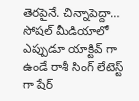తెరపైనే. చిన్నాపెద్దా…
సోషల్ మీడియాలో ఎప్పుడూ యాక్టివ్ గా ఉండే రాశీ సింగ్ లేటెస్ట్ గా షేర్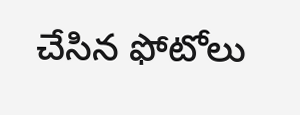చేసిన ఫోటోలు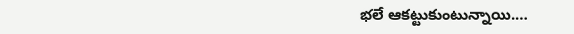భలే ఆకట్టుకుంటున్నాయి.…